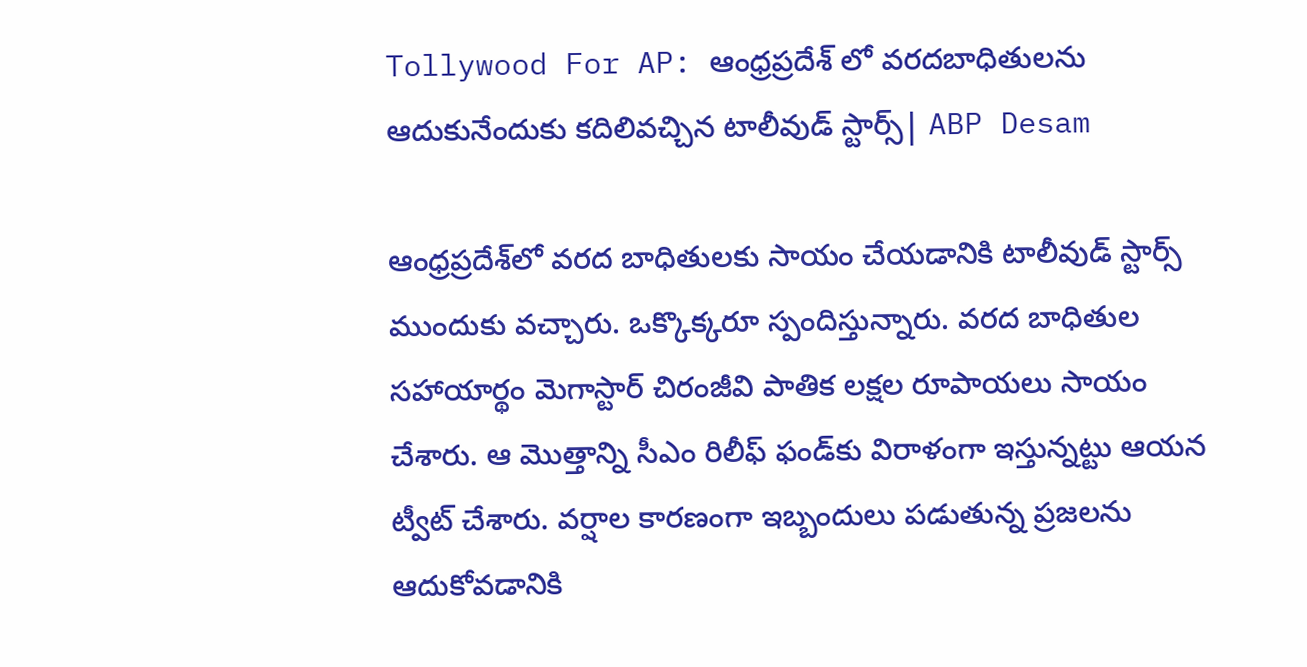Tollywood For AP: ఆంధ్రప్రదేశ్ లో వరదబాధితులను ఆదుకునేందుకు కదిలివచ్చిన టాలీవుడ్ స్టార్స్| ABP Desam

ఆంధ్రప్రదేశ్‌లో వరద బాధితులకు సాయం చేయడానికి టాలీవుడ్ స్టార్స్ ముందుకు వచ్చారు. ఒక్కొక్కరూ స్పందిస్తున్నారు. వరద బాధితుల సహాయార్థం మెగాస్టార్ చిరంజీవి పాతిక లక్షల రూపాయలు సాయం చేశారు. ఆ మొత్తాన్ని సీఎం రిలీఫ్ ఫండ్‌కు విరాళంగా ఇస్తున్న‌ట్టు ఆయ‌న ట్వీట్ చేశారు. వర్షాల కారణంగా ఇబ్బందులు పడుతున్న ప్రజలను ఆదుకోవడానికి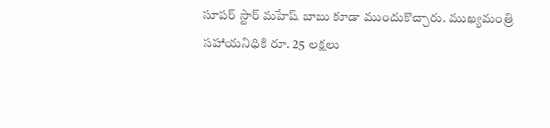సూపర్ స్టార్ మహేష్ బాబు కూడా ముందుకొచ్చారు. ముఖ్యమంత్రి సహాయనిధికి రూ. 25 లక్షలు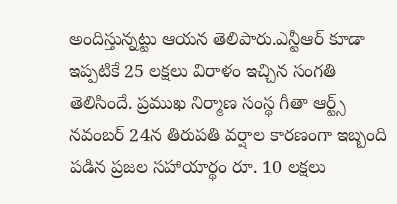అందిస్తున్నట్టు ఆయన తెలిపారు.ఎన్టీఆర్ కూడా ఇప్పటికే 25 లక్షలు విరాళం ఇచ్చిన సంగతి తెలిసిందే. ప్రముఖ నిర్మాణ సంస్థ గీతా ఆర్ట్స్ నవంబర్ 24న తిరుపతి వర్షాల కారణంగా ఇబ్బంది పడిన ప్రజల సహాయార్థం రూ. 10 లక్షలు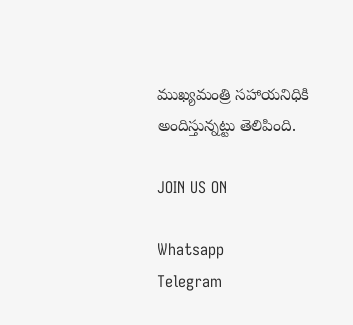ముఖ్యమంత్రి సహాయనిధికి అందిస్తున్నట్టు తెలిపింది.

JOIN US ON

Whatsapp
Telegram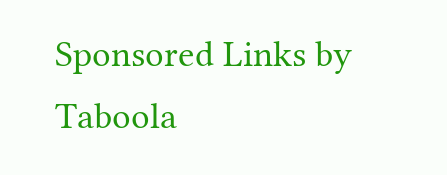Sponsored Links by Taboola